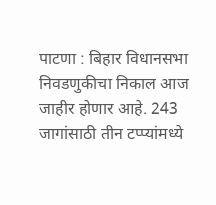पाटणा : बिहार विधानसभा निवडणुकीचा निकाल आज जाहीर होणार आहे. 243 जागांसाठी तीन टप्प्यांमध्ये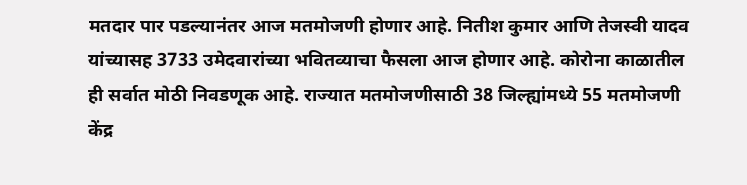मतदार पार पडल्यानंतर आज मतमोजणी होणार आहे. नितीश कुमार आणि तेजस्वी यादव यांच्यासह 3733 उमेदवारांच्या भवितव्याचा फैसला आज होणार आहे. कोरोना काळातील ही सर्वात मोठी निवडणूक आहे. राज्यात मतमोजणीसाठी 38 जिल्ह्यांमध्ये 55 मतमोजणी केंद्र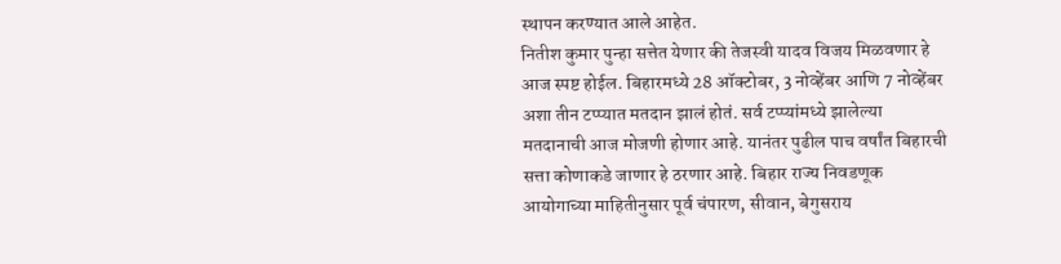स्थापन करण्यात आले आहेत.
नितीश कुमार पुन्हा सत्तेत येणार की तेजस्वी यादव विजय मिळवणार हे आज स्पष्ट होईल. बिहारमध्ये 28 ऑक्टोबर, 3 नोव्हेंबर आणि 7 नोव्हेंबर अशा तीन टप्प्यात मतदान झालं होतं. सर्व टप्प्यांमध्ये झालेल्या मतदानाची आज मोजणी होणार आहे. यानंतर पुढील पाच वर्षांत बिहारची सत्ता कोणाकडे जाणार हे ठरणार आहे. बिहार राज्य निवडणूक आयोगाच्या माहितीनुसार पूर्व चंपारण, सीवान, बेगुसराय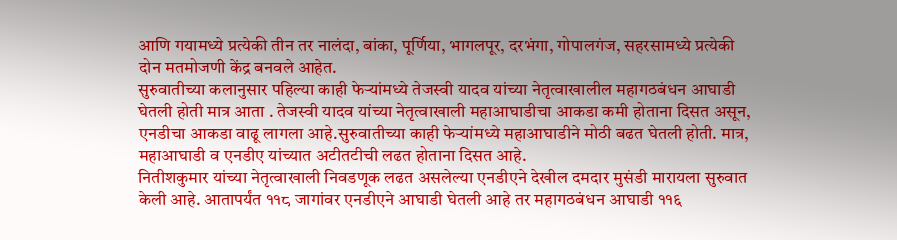आणि गयामध्ये प्रत्येकी तीन तर नालंदा, बांका, पूर्णिया, भागलपूर, दरभंगा, गोपालगंज, सहरसामध्ये प्रत्येकी दोन मतमोजणी केंद्र बनवले आहेत.
सुरुवातीच्या कलानुसार पहिल्या काही फेऱ्यांमध्ये तेजस्वी यादव यांच्या नेतृत्वाखालील महागठबंधन आघाडी घेतली होती मात्र आता . तेजस्वी यादव यांच्या नेतृत्वाखाली महाआघाडीचा आकडा कमी होताना दिसत असून, एनडीचा आकडा वाढू लागला आहे.सुरुवातीच्या काही फेऱ्यांमध्ये महाआघाडीने मोठी बढत घेतली होती. मात्र, महाआघाडी व एनडीए यांच्यात अटीतटीची लढत होताना दिसत आहे.
नितीशकुमार यांच्या नेतृत्वाखाली निवडणूक लढत असलेल्या एनडीएने देखील दमदार मुसंडी मारायला सुरुवात केली आहे. आतापर्यंत ११८ जागांवर एनडीएने आघाडी घेतली आहे तर महागठबंधन आघाडी ११६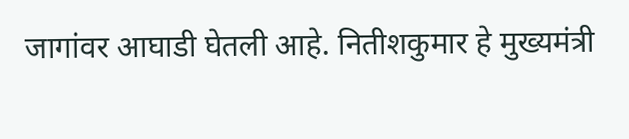जागांवर आघाडी घेतली आहे. नितीशकुमार हे मुख्यमंत्री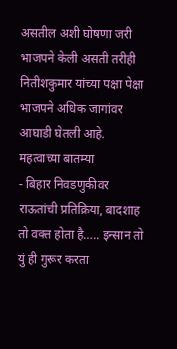असतील अशी घोषणा जरी भाजपने केली असती तरीही नितीशकुमार यांच्या पक्षा पेक्षा भाजपने अधिक जागांवर आघाडी घेतली आहे.
महत्वाच्या बातम्या
- बिहार निवडणुकीवर राऊतांची प्रतिक्रिया, बादशाह तो वक्त होता है….. इन्सान तो युं ही गुरूर करता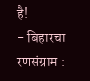है!
- बिहारचा रणसंग्राम :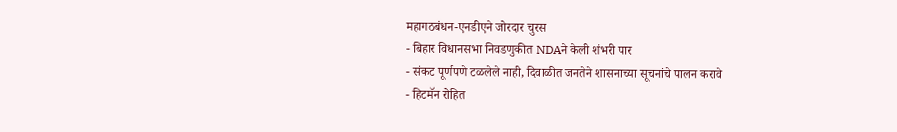महागठबंधन-एनडीएने जोरदार चुरस
- बिहार विधानसभा निवडणुकीत NDAने केली शंभरी पार
- संकट पूर्णपणे टळलेले नाही, दिवाळीत जनतेने शासनाच्या सूचनांचे पालन करावे
- हिटमॅन रोहित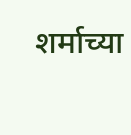शर्माच्या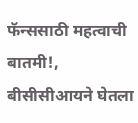फॅन्ससाठी महत्वाची बातमी!, बीसीसीआयने घेतला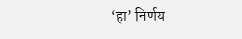‘हा’ निर्णय